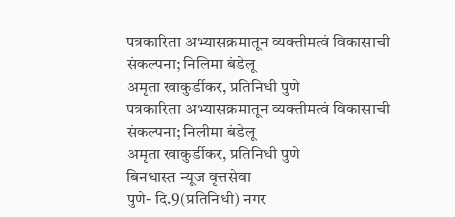पत्रकारिता अभ्यासक्रमातून व्यक्तीमत्वं विकासाची संकल्पना; निलिमा बंडेलू
अमृता खाकुर्डीकर, प्रतिनिधी पुणे
पत्रकारिता अभ्यासक्रमातून व्यक्तीमत्वं विकासाची संकल्पना; निलीमा बंडेलू
अमृता खाकुर्डीकर, प्रतिनिधी पुणे
बिनधास्त न्यूज वृत्तसेवा
पुणे- दि.9(प्रतिनिधी) नगर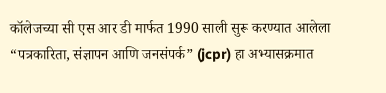कॉलेजच्या सी एस आर डी मार्फत 1990 साली सुरू करण्यात आलेला “पत्रकारिता, संज्ञापन आणि जनसंपर्क” (jcpr) हा अभ्यासक्रमात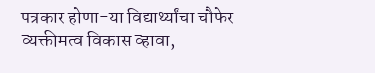पत्रकार होणा-या विद्यार्थ्यांचा चौफेर व्यक्तीमत्व विकास व्हावा,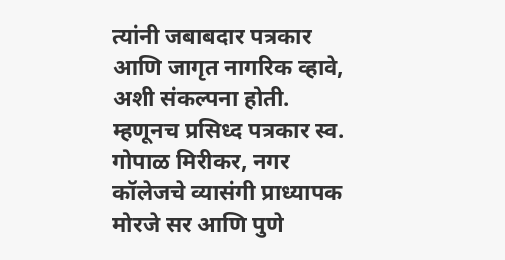त्यांनी जबाबदार पत्रकार आणि जागृत नागरिक व्हावे, अशी संकल्पना होती. म्हणूनच प्रसिध्द पत्रकार स्व. गोपाळ मिरीकर, नगर कॉलेजचे व्यासंगी प्राध्यापक मोरजे सर आणि पुणे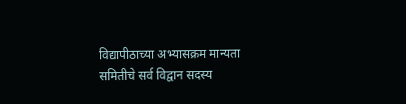विद्यापीठाच्या अभ्यासक्रम मान्यता समितीचे सर्व विद्वान सदस्य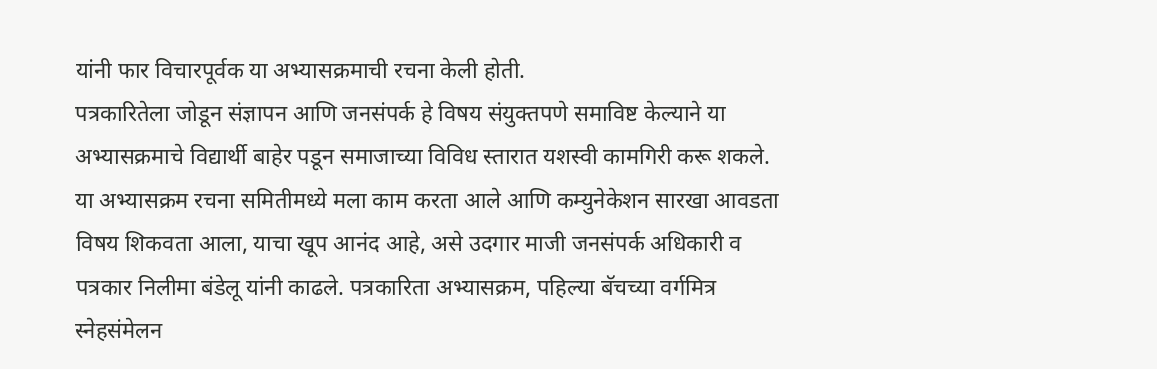यांनी फार विचारपूर्वक या अभ्यासक्रमाची रचना केली होती.
पत्रकारितेला जोडून संज्ञापन आणि जनसंपर्क हे विषय संयुक्तपणे समाविष्ट केल्याने या अभ्यासक्रमाचे विद्यार्थी बाहेर पडून समाजाच्या विविध स्तारात यशस्वी कामगिरी करू शकले. या अभ्यासक्रम रचना समितीमध्ये मला काम करता आले आणि कम्युनेकेशन सारखा आवडता विषय शिकवता आला, याचा खूप आनंद आहे, असे उदगार माजी जनसंपर्क अधिकारी व पत्रकार निलीमा बंडेलू यांनी काढले. पत्रकारिता अभ्यासक्रम, पहिल्या बॅचच्या वर्गमित्र स्नेहसंमेलन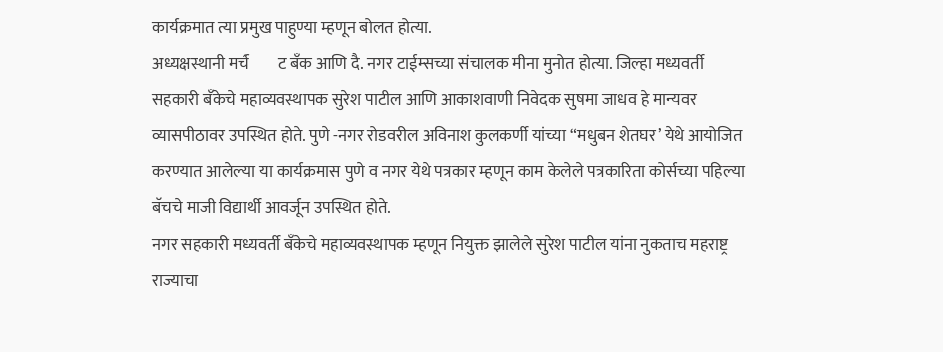कार्यक्रमात त्या प्रमुख पाहुण्या म्हणून बोलत होत्या.
अध्यक्षस्थानी मर्च॔ट बँक आणि दै. नगर टाईम्सच्या संचालक मीना मुनोत होत्या. जिल्हा मध्यवर्ती सहकारी बँकेचे महाव्यवस्थापक सुरेश पाटील आणि आकाशवाणी निवेदक सुषमा जाधव हे मान्यवर व्यासपीठावर उपस्थित होते. पुणे -नगर रोडवरील अविनाश कुलकर्णी यांच्या “मधुबन शेतघर’ येथे आयोजित करण्यात आलेल्या या कार्यक्रमास पुणे व नगर येथे पत्रकार म्हणून काम केलेले पत्रकारिता कोर्सच्या पहिल्या बॅचचे माजी विद्यार्थी आवर्जून उपस्थित होते.
नगर सहकारी मध्यवर्ती बँकेचे महाव्यवस्थापक म्हणून नियुक्त झालेले सुरेश पाटील यांना नुकताच महराष्ट्र राज्याचा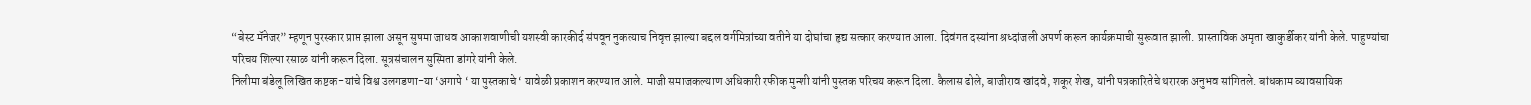“बेस्ट मॅनेजर” म्हणून पुरस्कार प्राप्त झाला असून सुषमा जाधव आकाशवाणीची यशस्वी कारकीर्द संपवून नुकत्याच निवृत्त झाल्या बद्दल वर्गमित्रांच्या वतीने या दोघांचा हृद्य सत्कार करण्यात आला. दिवंगत दस्यांना श्रध्दांजली अपर्ण करून कार्यक्रमाची सुरूवात झाली. प्रास्ताविक अमृता खाकुर्डीकर यांनी केले. पाहुण्यांचा परिचय शिल्पा रसाळ यांनी करून दिला. सूत्रसंचालन सुस्मिता डांगरे यांनी केले.
निलीमा बंडेलू लिखित कष्टक-यांचे विश्व उलगडणा-या ‘अगापे ‘ या पुस्तकाचे ‘ यावेळी प्रकाशन करण्यात आले. माजी समाजकल्याण अधिकारी रफीक मुन्शी यांनी पुस्तक परिचय करून दिला. कैलास ढोले, बाजीराव खांदवे, शकूर शेख, यांनी पत्रकारितेचे थरारक अनुभव सांगितले. बांधकाम व्यावसायिक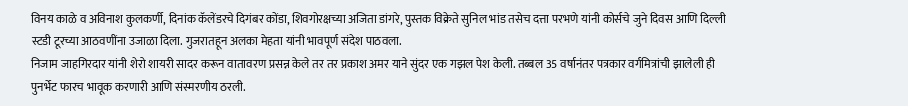विनय काळे व अविनाश कुलकर्णी, दिनांक कॅलेंडरचे दिगंबर कोंडा, शिवगोरक्षच्या अजिता डांगरे, पुस्तक विक्रेते सुनिल भांड तसेच दत्ता परभणे यांनी कोर्सचे जुने दिवस आणि दिल्ली स्टडी टूरच्या आठवणींना उजाळा दिला. गुजरातहून अलका मेहता यांनी भावपूर्ण संदेश पाठवला.
निजाम जाहगिरदार यांनी शेरो शायरी सादर करून वातावरण प्रसन्न केले तर तर प्रकाश अमर याने सुंदर एक गझल पेश केली. तब्बल 35 वर्षानंतर पत्रकार वर्गमित्रांची झालेली ही पुनर्भेट फारच भावूक करणारी आणि संस्मरणीय ठरली.